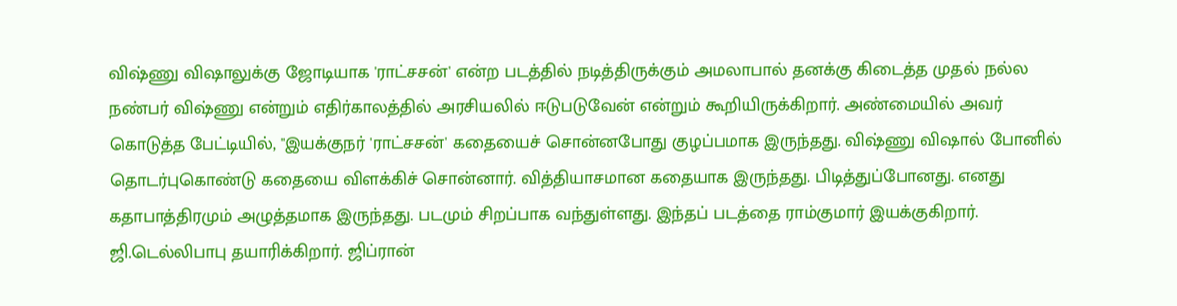விஷ்ணு விஷாலுக்கு ஜோடியாக 'ராட்சசன்' என்ற படத்தில் நடித்திருக்கும் அமலாபால் தனக்கு கிடைத்த முதல் நல்ல நண்பர் விஷ்ணு என்றும் எதிர்காலத்தில் அரசியலில் ஈடுபடுவேன் என்றும் கூறியிருக்கிறார். அண்மையில் அவர் கொடுத்த பேட்டியில், "இயக்குநர் 'ராட்சசன்' கதையைச் சொன்னபோது குழப்பமாக இருந்தது. விஷ்ணு விஷால் போனில் தொடர்புகொண்டு கதையை விளக்கிச் சொன்னார். வித்தியாசமான கதையாக இருந்தது. பிடித்துப்போனது. எனது கதாபாத்திரமும் அழுத்தமாக இருந்தது. படமும் சிறப்பாக வந்துள்ளது. இந்தப் படத்தை ராம்குமார் இயக்குகிறார். ஜி.டெல்லிபாபு தயாரிக்கிறார். ஜிப்ரான்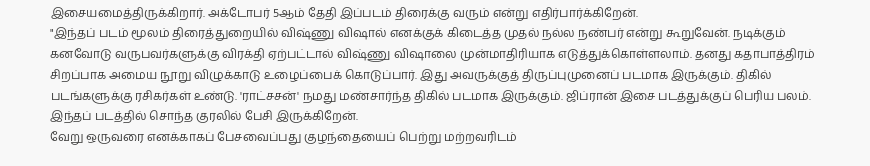இசையமைத்திருக்கிறார். அக்டோபர் 5ஆம் தேதி இப்படம் திரைக்கு வரும் என்று எதிர்பார்க்கிறேன்.
"இந்தப் படம் மூலம் திரைத்துறையில் விஷ்ணு விஷால் எனக்குக் கிடைத்த முதல் நல்ல நண்பர் என்று கூறுவேன். நடிக்கும் கனவோடு வருபவர்களுக்கு விரக்தி ஏற்பட்டால் விஷ்ணு விஷாலை முன்மாதிரியாக எடுத்துக்கொள்ளலாம். தனது கதாபாத்திரம் சிறப்பாக அமைய நூறு விழுக்காடு உழைப்பைக் கொடுப்பார். இது அவருக்குத் திருப்புமுனைப் படமாக இருக்கும். திகில் படங்களுக்கு ரசிகர்கள் உண்டு. 'ராட்சசன்' நமது மண்சார்ந்த திகில் படமாக இருக்கும். ஜிப்ரான் இசை படத்துக்குப் பெரிய பலம். இந்தப் படத்தில் சொந்த குரலில் பேசி இருக்கிறேன்.
வேறு ஒருவரை எனக்காகப் பேசவைப்பது குழந்தையைப் பெற்று மற்றவரிடம்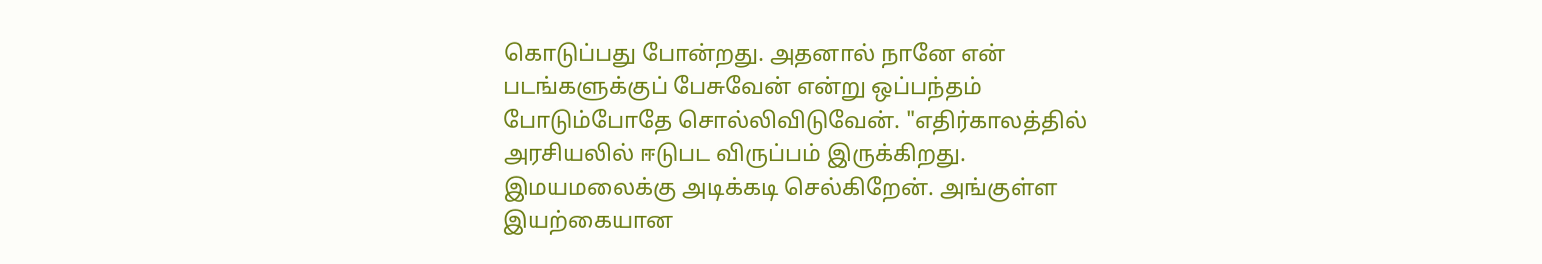கொடுப்பது போன்றது. அதனால் நானே என் படங்களுக்குப் பேசுவேன் என்று ஒப்பந்தம் போடும்போதே சொல்லிவிடுவேன். "எதிர்காலத்தில் அரசியலில் ஈடுபட விருப்பம் இருக்கிறது. இமயமலைக்கு அடிக்கடி செல்கிறேன். அங்குள்ள இயற்கையான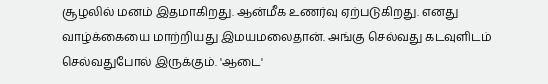சூழலில் மனம் இதமாகிறது. ஆன்மீக உணர்வு ஏற்படுகிறது. எனது வாழ்க்கையை மாற்றியது இமயமலைதான். அங்கு செல்வது கடவுளிடம் செல்வதுபோல் இருக்கும். 'ஆடை'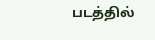படத்தில்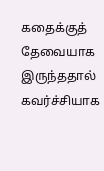கதைக்குத் தேவையாக இருந்ததால் கவர்ச்சியாக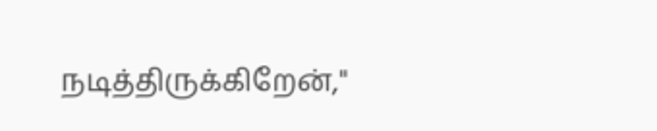நடித்திருக்கிறேன்,"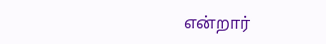என்றார்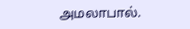அமலாபால்.